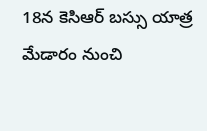18న కెసిఆర్ బస్సు యాత్ర మేడారం నుంచి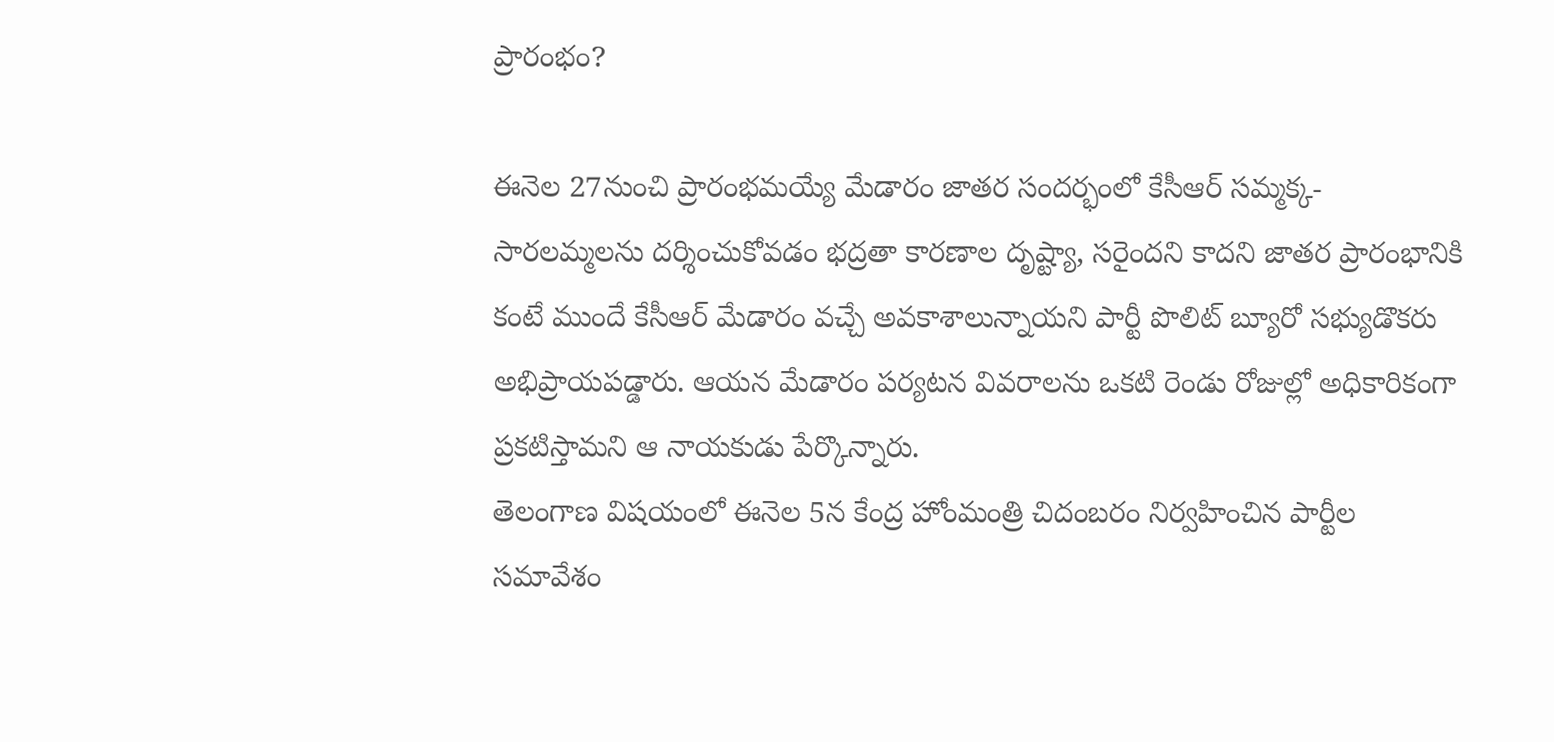ప్రారంభం?

ఈనెల 27నుంచి ప్రారంభమయ్యే మేడారం జాతర సందర్భంలో కేసీఆర్ సమ్మక్క-సారలమ్మలను దర్శించుకోవడం భద్రతా కారణాల దృష్ట్యా, సరైందని కాదని జాతర ప్రారంభానికి కంటే ముందే కేసీఆర్ మేడారం వచ్చే అవకాశాలున్నాయని పార్టీ పొలిట్ బ్యూరో సభ్యుడొకరు అభిప్రాయపడ్డారు. ఆయన మేడారం పర్యటన వివరాలను ఒకటి రెండు రోజుల్లో అధికారికంగా ప్రకటిస్తామని ఆ నాయకుడు పేర్కొన్నారు.
తెలంగాణ విషయంలో ఈనెల 5న కేంద్ర హోంమంత్రి చిదంబరం నిర్వహించిన పార్టీల సమావేశం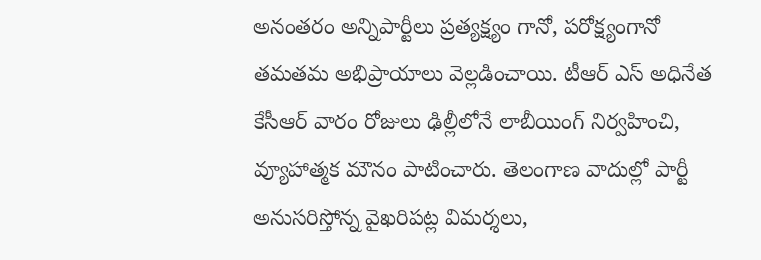అనంతరం అన్నిపార్టీలు ప్రత్యక్ష్యం గానో, పరోక్ష్యంగానో తమతమ అభిప్రాయాలు వెల్లడించాయి. టీఆర్ ఎస్ అధినేత కేసీఆర్ వారం రోజులు ఢిల్లీలోనే లాబీయింగ్ నిర్వహించి, వ్యూహాత్మక మౌనం పాటించారు. తెలంగాణ వాదుల్లో పార్టీ అనుసరిస్తోన్న వైఖరిపట్ల విమర్శలు,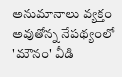అనుమానాలు వ్యక్తం అవుతోన్న నేపథ్యంలో 'మౌనం' వీడి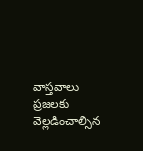వాస్తవాలు ప్రజలకు వెల్లడించాల్సిన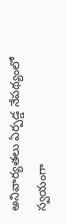అనివార్యతలు ఏర్పడ్డ నేపథ్యంలో స్వయంగా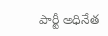పార్టీ అధినేత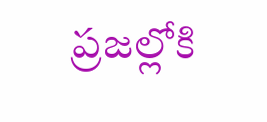ప్రజల్లోకి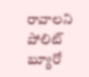రావాలని పోలిట్ బ్యూరో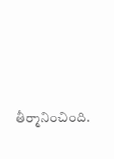తీర్మానించింది.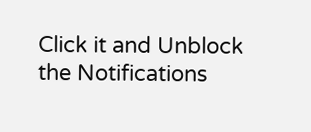Click it and Unblock the Notifications